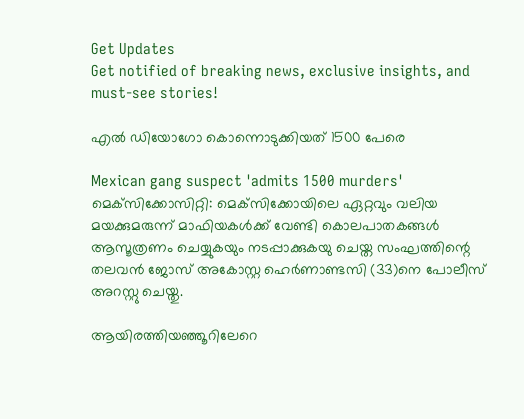Get Updates
Get notified of breaking news, exclusive insights, and must-see stories!

എല്‍ ഡിയോഗോ കൊന്നൊടുക്കിയത് 1500 പേരെ

Mexican gang suspect 'admits 1500 murders'
മെക്‌സിക്കോസിറ്റി: മെക്‌സിക്കോയിലെ ഏറ്റവും വലിയ മയക്കുമരുന്ന് മാഫിയകള്‍ക്ക് വേണ്ടി കൊലപാതകങ്ങള്‍ ആസൂത്രണം ചെയ്യുകയും നടപ്പാക്കുകയു ചെയ്ത സംഘത്തിന്റെ തലവന്‍ ജോസ് അകോസ്റ്റ ഹെര്‍ണാണ്ടസി (33)നെ പോലീസ് അറസ്റ്റു ചെയ്തു.

ആയിരത്തിയഞ്ഞൂറിലേറെ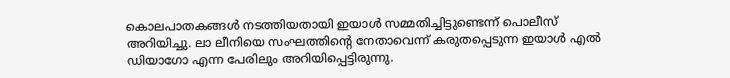കൊലപാതകങ്ങള്‍ നടത്തിയതായി ഇയാള്‍ സമ്മതിച്ചിട്ടുണ്ടെന്ന് പൊലീസ് അറിയിച്ചു. ലാ ലീനിയെ സംഘത്തിന്റെ നേതാവെന്ന് കരുതപ്പെടുന്ന ഇയാള്‍ എല്‍ ഡിയാഗോ എന്ന പേരിലും അറിയിപ്പെട്ടിരുന്നു.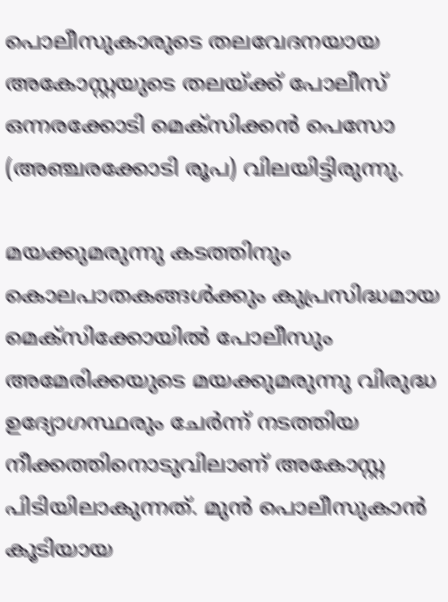പൊലീസുകാരുടെ തലവേദനയായ അകോസ്റ്റയുടെ തലയ്ക്ക് പോലീസ് ഒന്നരക്കോടി മെക്‌സിക്കന്‍ പെസോ (അഞ്ചരക്കോടി രൂപ) വിലയിട്ടിരുന്നു.

മയക്കുമരുന്നു കടത്തിനും കൊലപാതകങ്ങള്‍ക്കും കുപ്രസിദ്ധമായ മെക്‌സിക്കോയില്‍ പോലീസും അമേരിക്കയുടെ മയക്കുമരുന്നു വിരുദ്ധ ഉദ്യോഗസ്ഥരും ചേര്‍ന്ന് നടത്തിയ നീക്കത്തിനൊടുവിലാണ് അകോസ്റ്റ പിടിയിലാകുന്നത്. മുന്‍ പൊലീസുകാന്‍ കൂടിയായ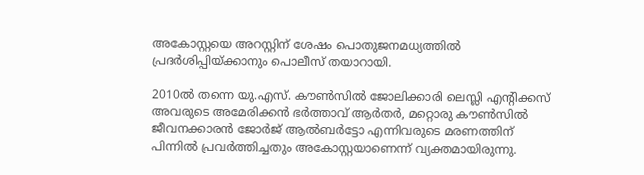അകോസ്റ്റയെ അറസ്റ്റിന് ശേഷം പൊതുജനമധ്യത്തില്‍ പ്രദര്‍ശിപ്പിയ്ക്കാനും പൊലീസ് തയാറായി.

2010ല്‍ തന്നെ യു.എസ്. കൗണ്‍സില്‍ ജോലിക്കാരി ലെസ്ലി എന്റിക്കസ് അവരുടെ അമേരിക്കന്‍ ഭര്‍ത്താവ് ആര്‍തര്‍, മറ്റൊരു കൗണ്‍സില്‍ ജീവനക്കാരന്‍ ജോര്‍ജ് ആല്‍ബര്‍ട്ടോ എന്നിവരുടെ മരണത്തിന് പിന്നില്‍ പ്രവര്‍ത്തിച്ചതും അകോസ്റ്റയാണെന്ന് വ്യക്തമായിരുന്നു.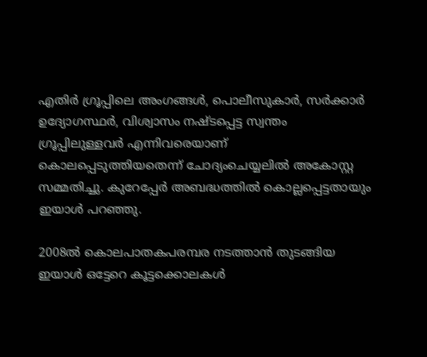എതിര്‍ ഗ്രൂപ്പിലെ അംഗങ്ങള്‍, പൊലീസുകാര്‍, സര്‍ക്കാര്‍ ഉദ്യോഗസ്ഥര്‍, വിശ്വാസം നഷ്ടപ്പെട്ട സ്വന്തം ഗ്രൂപ്പിലുള്ളവര്‍ എന്നിവരെയാണ് കൊലപ്പെടുത്തിയതെന്ന് ചോദ്യംചെയ്യലില്‍ അകോസ്റ്റ സമ്മതിച്ചു. കുറേപ്പേര്‍ അബദ്ധത്തില്‍ കൊല്ലപ്പെട്ടതായും ഇയാള്‍ പറഞ്ഞു.

2008ല്‍ കൊലപാതകപരമ്പര നടത്താന്‍ തുടങ്ങിയ ഇയാള്‍ ഒട്ടേറെ കൂട്ടക്കൊലകള്‍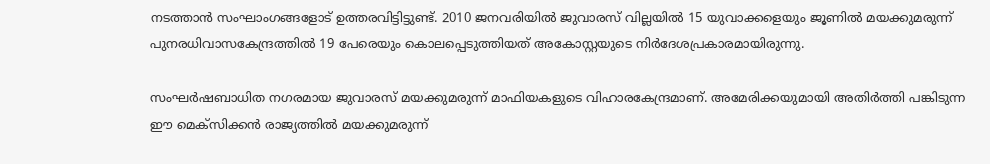നടത്താന്‍ സംഘാംഗങ്ങളോട് ഉത്തരവിട്ടിട്ടുണ്ട്. 2010 ജനവരിയില്‍ ജുവാരസ് വില്ലയില്‍ 15 യുവാക്കളെയും ജൂണില്‍ മയക്കുമരുന്ന് പുനരധിവാസകേന്ദ്രത്തില്‍ 19 പേരെയും കൊലപ്പെടുത്തിയത് അകോസ്റ്റയുടെ നിര്‍ദേശപ്രകാരമായിരുന്നു.

സംഘര്‍ഷബാധിത നഗരമായ ജുവാരസ് മയക്കുമരുന്ന് മാഫിയകളുടെ വിഹാരകേന്ദ്രമാണ്. അമേരിക്കയുമായി അതിര്‍ത്തി പങ്കിടുന്ന ഈ മെക്‌സിക്കന്‍ രാജ്യത്തില്‍ മയക്കുമരുന്ന്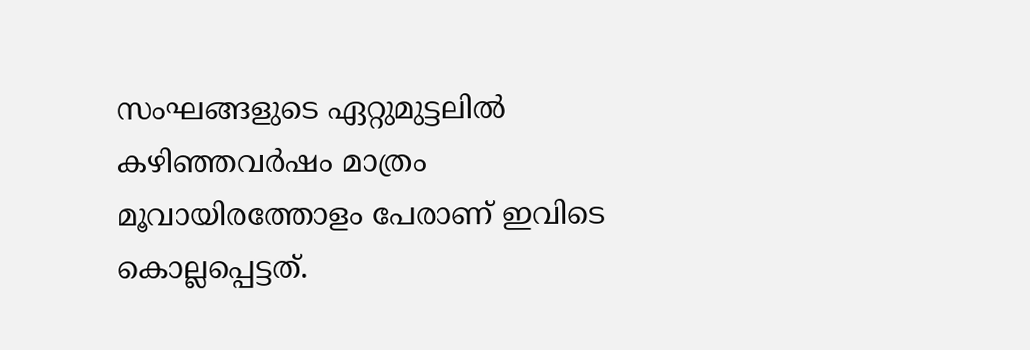സംഘങ്ങളുടെ ഏറ്റുമുട്ടലില്‍ കഴിഞ്ഞവര്‍ഷം മാത്രം മൂവായിരത്തോളം പേരാണ് ഇവിടെ കൊല്ലപ്പെട്ടത്.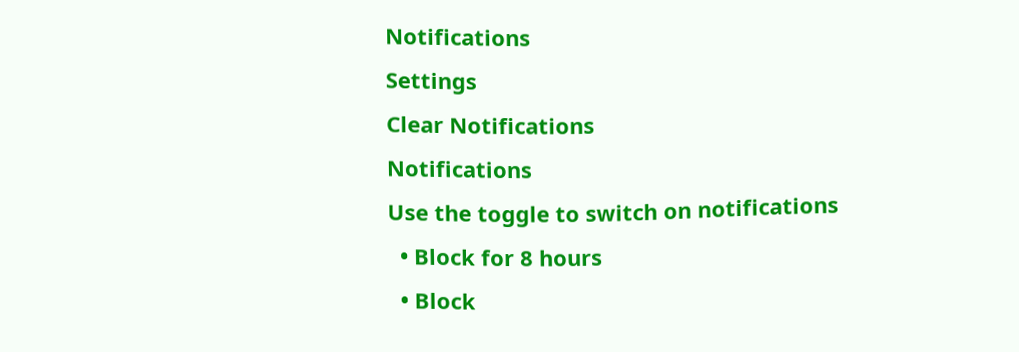Notifications
Settings
Clear Notifications
Notifications
Use the toggle to switch on notifications
  • Block for 8 hours
  • Block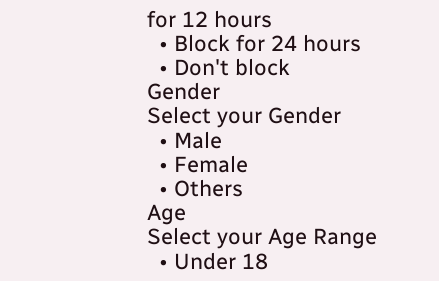for 12 hours
  • Block for 24 hours
  • Don't block
Gender
Select your Gender
  • Male
  • Female
  • Others
Age
Select your Age Range
  • Under 18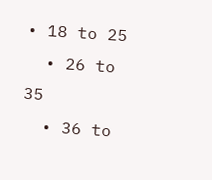• 18 to 25
  • 26 to 35
  • 36 to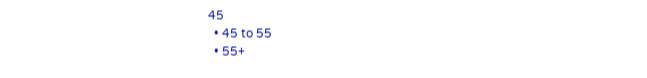45
  • 45 to 55
  • 55+